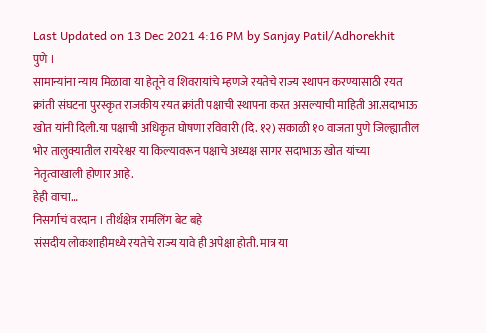Last Updated on 13 Dec 2021 4:16 PM by Sanjay Patil/Adhorekhit
पुणे ।
सामान्यांना न्याय मिळावा या हेतूने व शिवरायांचे म्हणजे रयतेचे राज्य स्थापन करण्यासाठी रयत क्रांती संघटना पुरस्कृत राजकीय रयत क्रांती पक्षाची स्थापना करत असल्याची माहिती आ.सदाभाऊ खोत यांनी दिली.या पक्षाची अधिकृत घोषणा रविवारी (दि. १२) सकाळी १० वाजता पुणे जिल्ह्यातील भोर तालुक्यातील रायरेश्वर या किल्यावरून पक्षाचे अध्यक्ष सागर सदाभाऊ खोत यांच्या नेतृत्वाखाली होणार आहे.
हेही वाचा…
निसर्गाचं वरदान । तीर्थक्षेत्र रामलिंग बेट बहे
संसदीय लोकशाहीमध्ये रयतेचे राज्य यावे ही अपेक्षा होती. मात्र या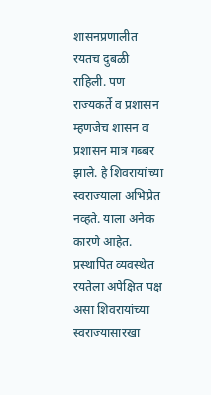शासनप्रणालीत रयतच दुबळी राहिली. पण राज्यकर्ते व प्रशासन म्हणजेच शासन व प्रशासन मात्र गब्बर झाले. हे शिवरायांच्या स्वराज्याला अभिप्रेत नव्हते. याला अनेक कारणे आहेत. प्रस्थापित व्यवस्थेत रयतेला अपेक्षित पक्ष असा शिवरायांच्या स्वराज्यासारखा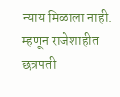न्याय मिळाला नाही. म्हणून राजेशाहीत छत्रपती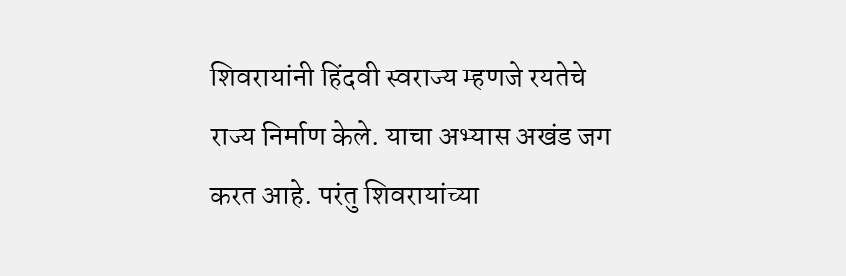शिवरायांनी हिंदवी स्वराज्य म्हणजे रयतेचे राज्य निर्माण केले. याचा अभ्यास अखंड जग करत आहे. परंतु शिवरायांच्या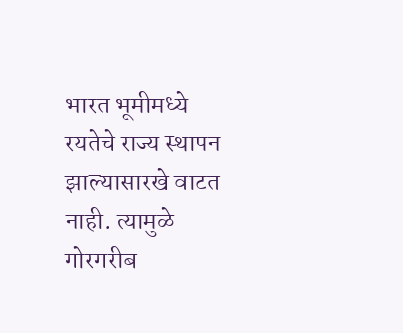भारत भूमीमध्ये रयतेचे राज्य स्थापन झाल्यासारखे वाटत नाही. त्यामुळे गोरगरीब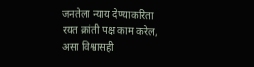जनतेला न्याय देण्याकरिता रयत क्रांती पक्ष काम करेल, असा विश्वासही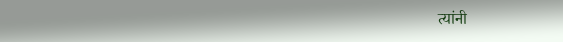त्यांनी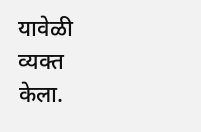यावेळी व्यक्त केला.